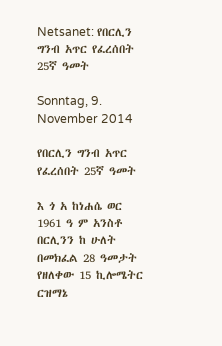Netsanet: የበርሊን ግንብ አጥር የፈረሰበት 25ኛ ዓመት

Sonntag, 9. November 2014

የበርሊን ግንብ አጥር የፈረሰበት 25ኛ ዓመት

እ ጎ አ ከነሐሴ ወር 1961 ዓ ም አንስቶ በርሊንን ከ ሁለት በመክፈል 28 ዓመታት የዘለቀው 15 ኪሎሜትር ርዝማኔ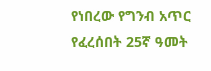የነበረው የግንብ አጥር የፈረሰበት 25ኛ ዓመት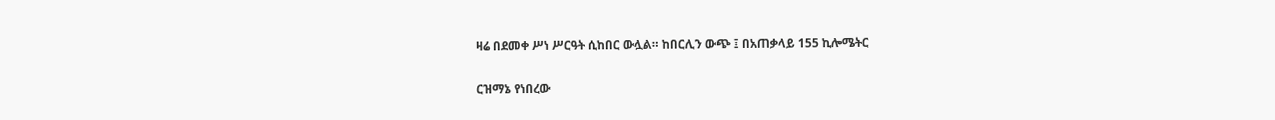ዛሬ በደመቀ ሥነ ሥርዓት ሲከበር ውሏል። ከበርሊን ውጭ ፤ በአጠቃላይ 155 ኪሎሜትር

ርዝማኔ የነበረው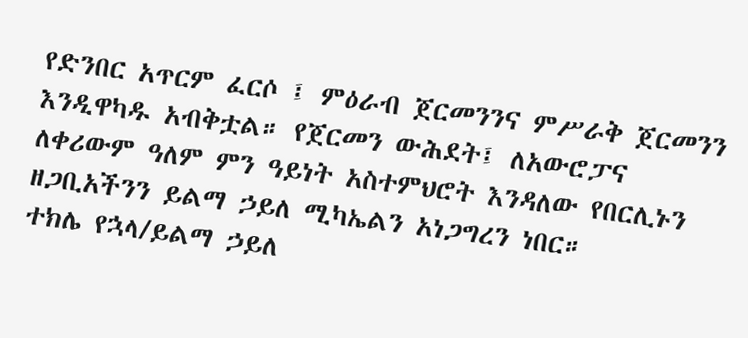የድንበር አጥርም ፈርሶ ፤ ምዕራብ ጀርመንንና ምሥራቅ ጀርመንን እንዲዋካዱ አብቅቷል። የጀርመን ውሕደት፤ ለአውሮፓና ለቀሪውም ዓለም ምን ዓይነት አስተምህሮት እንዳለው የበርሊኑን ዘጋቢአችንን ይልማ ኃይለ ሚካኤልን አነጋግረን ነበር።
ተክሌ የኋላ/ይልማ ኃይለ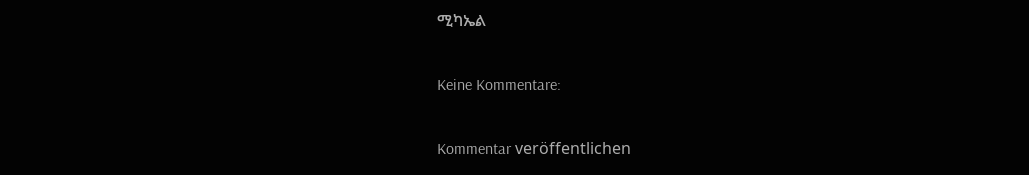ሚካኤል

Keine Kommentare:

Kommentar veröffentlichen